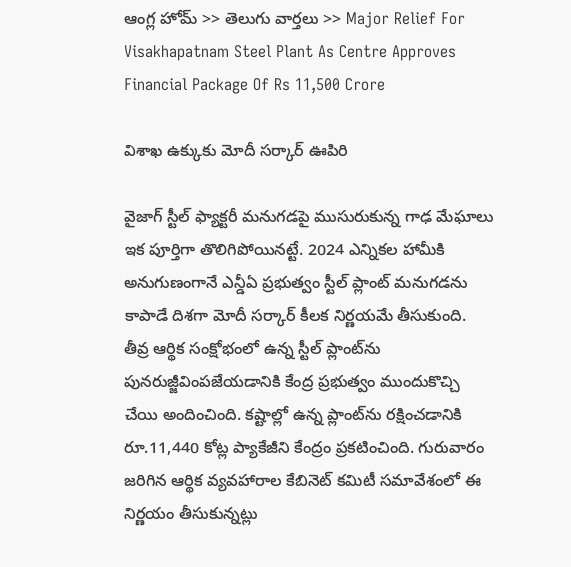ఆంగ్ల హోమ్ >> తెలుగు వార్తలు >> Major Relief For Visakhapatnam Steel Plant As Centre Approves Financial Package Of Rs 11,500 Crore

విశాఖ ఉక్కుకు మోదీ సర్కార్ ఊపిరి

వైజాగ్ స్టీల్ ఫ్యాక్టరీ మనుగడపై ముసురుకున్న గాఢ మేఘాలు ఇక పూర్తిగా తొలిగిపోయినట్టే. 2024 ఎన్నికల హామీకి అనుగుణంగానే ఎన్డీఏ ప్రభుత్వం స్టీల్ ప్లాంట్ మనుగడను కాపాడే దిశగా మోదీ సర్కార్ కీలక నిర్ణయమే తీసుకుంది. తీవ్ర ఆర్థిక సంక్షోభంలో ఉన్న స్టీల్ ప్లాంట్‌ను పునరుజ్జీవింపజేయడానికి కేంద్ర ప్రభుత్వం ముందుకొచ్చి చేయి అందించింది. కష్టాల్లో ఉన్న ప్లాంట్‌ను రక్షించడానికి రూ.11,440 కోట్ల ప్యాకేజీని కేంద్రం ప్రకటించింది. గురువారం జరిగిన ఆర్థిక వ్యవహారాల కేబినెట్‌ కమిటీ సమావేశంలో ఈ నిర్ణయం తీసుకున్నట్లు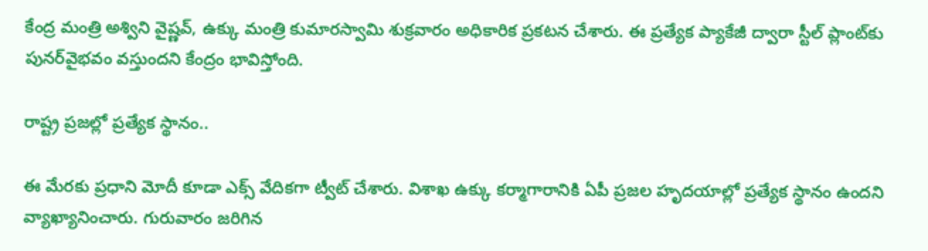కేంద్ర మంత్రి అశ్విని వైష్ణవ్, ఉక్కు మంత్రి కుమారస్వామి శుక్రవారం అధికారిక ప్రకటన చేశారు. ఈ ప్రత్యేక ప్యాకేజీ ద్వారా స్టీల్‌ ప్లాంట్‌కు పునర్‌వైభవం వస్తుందని కేంద్రం భావిస్తోంది.

రాష్ట్ర ప్రజల్లో ప్రత్యేక స్థానం..

ఈ మేరకు ప్రధాని మోదీ కూడా ఎక్స్ వేదికగా ట్వీట్ చేశారు. విశాఖ ఉక్కు కర్మాగారానికి ఏపీ ప్రజల హృదయాల్లో ప్రత్యేక స్థానం ఉందని వ్యాఖ్యానించారు. గురువారం జరిగిన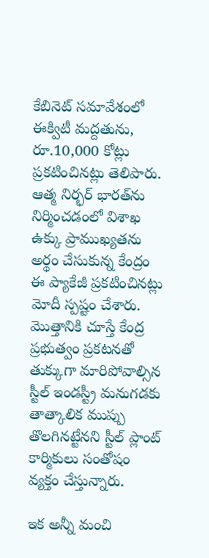కేబినెట్ సమావేశంలో ఈక్విటీ మద్దతును, రూ.10,000 కోట్లు ప్రకటించినట్లు తెలిపారు. ఆత్మ నిర్భర్ భారత్‌ను నిర్మించడంలో విశాఖ ఉక్కు ప్రాముఖ్యతను అర్థం చేసుకున్న కేంద్రం ఈ ప్యాకేజీ ప్రకటించినట్లు మోదీ స్పష్టం చేశారు. మొత్తానికి చూస్తే కేంద్ర ప్రభుత్వం ప్రకటనతో తుక్కుగా మారిపోవాల్సిన స్టీల్ ఇండస్ట్రీ మనుగడకు తాత్కాలిక ముప్పు తొలగినట్టేనని స్టీల్ ప్లాంట్ కార్మికులు సంతోషం వ్యక్తం చేస్తున్నారు.

ఇక అన్నీ మంచి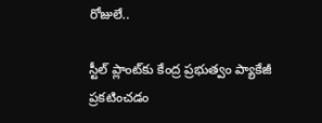రోజులే..

స్టీల్‌ ప్లాంట్‌కు కేంద్ర ప్రభుత్వం ప్యాకేజీ ప్రకటించడం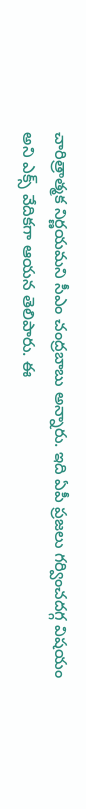చారిత్రాత్మక నిర్ణయమని సీఎం చంద్రబాబు అన్నారు. ఇది ఏపీ ప్రజలు గర్వించదగ్గ విషయం అని ఎక్స్ వేదికగా ఆయన తెలిపారు. ఈ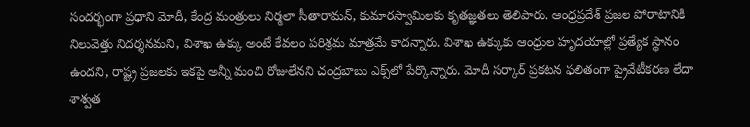సందర్భంగా ప్రధాని మోదీ, కేంద్ర మంత్రులు నిర్మలా సీతారామన్‌, కుమారస్వామిలకు కృతజ్ఞతలు తెలిపారు. ఆంధ్రప్రదేశ్‌ ప్రజల పోరాటానికి నిలువెత్తు నిదర్శనమని, విశాఖ ఉక్కు అంటే కేవలం పరిశ్రమ మాత్రమే కాదన్నారు. విశాఖ ఉక్కుకు ఆంధ్రుల హృదయాల్లో ప్రత్యేక స్థానం ఉందని, రాష్ట్ర ప్రజలకు ఇకపై అన్నీ మంచి రోజులేనని చంద్రబాబు ఎక్స్‌లో పేర్కొన్నారు. మోదీ సర్కార్ ప్రకటన ఫలితంగా ప్రైవేటీకరణ లేదా శాశ్వత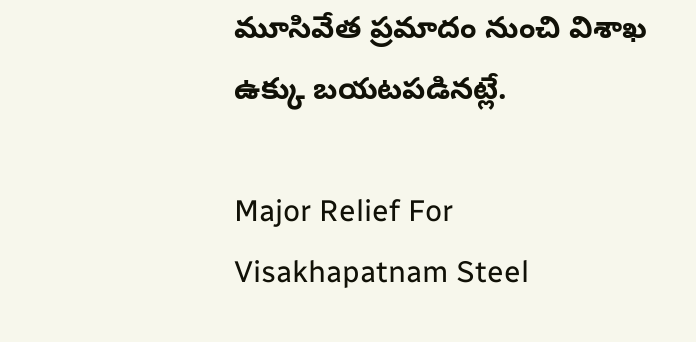మూసివేత ప్రమాదం నుంచి విశాఖ ఉక్కు బయటపడినట్లే.

Major Relief For Visakhapatnam Steel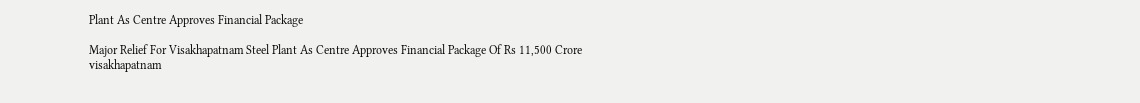Plant As Centre Approves Financial Package

Major Relief For Visakhapatnam Steel Plant As Centre Approves Financial Package Of Rs 11,500 Crore
visakhapatnam